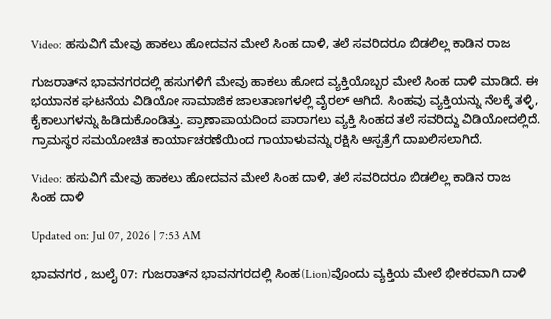Video: ಹಸುವಿಗೆ ಮೇವು ಹಾಕಲು ಹೋದವನ ಮೇಲೆ ಸಿಂಹ ದಾಳಿ, ತಲೆ ಸವರಿದರೂ ಬಿಡಲಿಲ್ಲ ಕಾಡಿನ ರಾಜ

ಗುಜರಾತ್‌ನ ಭಾವನಗರದಲ್ಲಿ ಹಸುಗಳಿಗೆ ಮೇವು ಹಾಕಲು ಹೋದ ವ್ಯಕ್ತಿಯೊಬ್ಬರ ಮೇಲೆ ಸಿಂಹ ದಾಳಿ ಮಾಡಿದೆ. ಈ ಭಯಾನಕ ಘಟನೆಯ ವಿಡಿಯೋ ಸಾಮಾಜಿಕ ಜಾಲತಾಣಗಳಲ್ಲಿ ವೈರಲ್ ಆಗಿದೆ. ಸಿಂಹವು ವ್ಯಕ್ತಿಯನ್ನು ನೆಲಕ್ಕೆ ತಳ್ಳಿ, ಕೈಕಾಲುಗಳನ್ನು ಹಿಡಿದುಕೊಂಡಿತ್ತು. ಪ್ರಾಣಾಪಾಯದಿಂದ ಪಾರಾಗಲು ವ್ಯಕ್ತಿ ಸಿಂಹದ ತಲೆ ಸವರಿದ್ದು ವಿಡಿಯೋದಲ್ಲಿದೆ. ಗ್ರಾಮಸ್ಥರ ಸಮಯೋಚಿತ ಕಾರ್ಯಾಚರಣೆಯಿಂದ ಗಾಯಾಳುವನ್ನು ರಕ್ಷಿಸಿ ಆಸ್ಪತ್ರೆಗೆ ದಾಖಲಿಸಲಾಗಿದೆ.

Video: ಹಸುವಿಗೆ ಮೇವು ಹಾಕಲು ಹೋದವನ ಮೇಲೆ ಸಿಂಹ ದಾಳಿ, ತಲೆ ಸವರಿದರೂ ಬಿಡಲಿಲ್ಲ ಕಾಡಿನ ರಾಜ
ಸಿಂಹ ದಾಳಿ

Updated on: Jul 07, 2026 | 7:53 AM

ಭಾವನಗರ , ಜುಲೈ 07: ಗುಜರಾತ್‌ನ ಭಾವನಗರದಲ್ಲಿ ಸಿಂಹ(Lion)ವೊಂದು ವ್ಯಕ್ತಿಯ ಮೇಲೆ ಭೀಕರವಾಗಿ ದಾಳಿ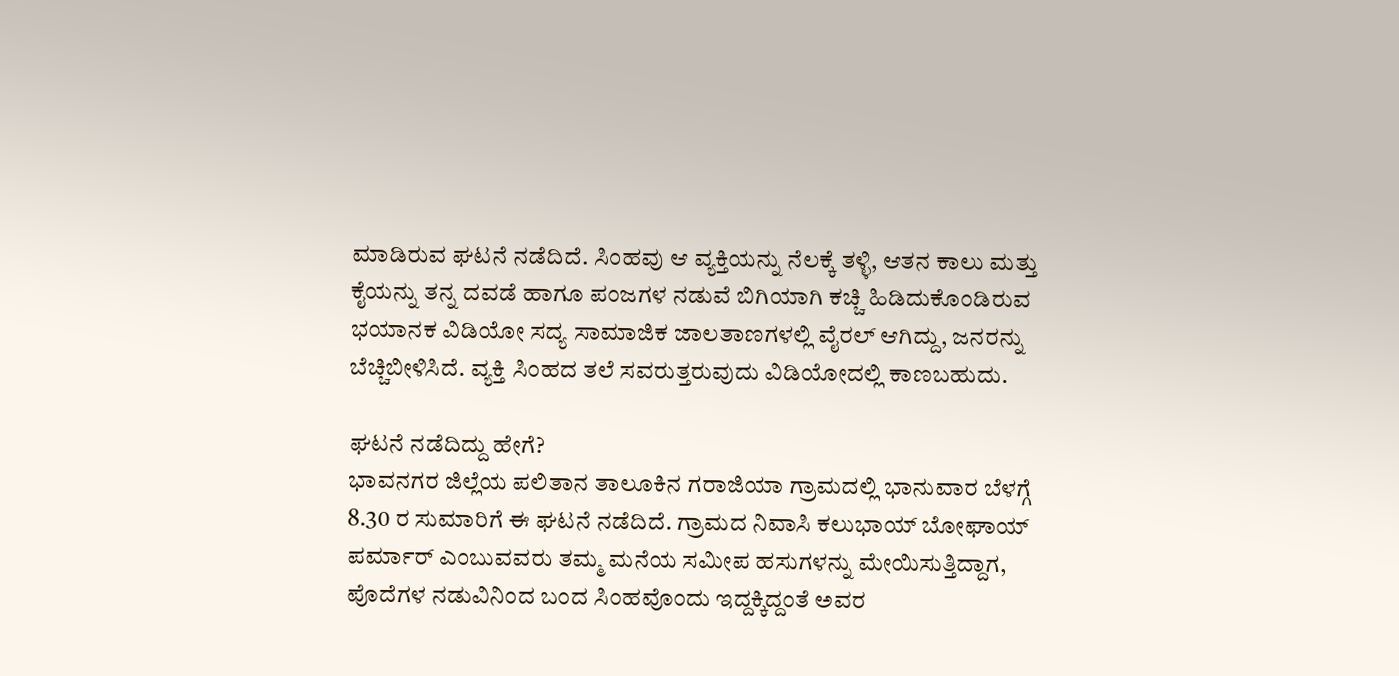ಮಾಡಿರುವ ಘಟನೆ ನಡೆದಿದೆ. ಸಿಂಹವು ಆ ವ್ಯಕ್ತಿಯನ್ನು ನೆಲಕ್ಕೆ ತಳ್ಳಿ, ಆತನ ಕಾಲು ಮತ್ತು ಕೈಯನ್ನು ತನ್ನ ದವಡೆ ಹಾಗೂ ಪಂಜಗಳ ನಡುವೆ ಬಿಗಿಯಾಗಿ ಕಚ್ಚಿ ಹಿಡಿದುಕೊಂಡಿರುವ ಭಯಾನಕ ವಿಡಿಯೋ ಸದ್ಯ ಸಾಮಾಜಿಕ ಜಾಲತಾಣಗಳಲ್ಲಿ ವೈರಲ್ ಆಗಿದ್ದು, ಜನರನ್ನು ಬೆಚ್ಚಿಬೀಳಿಸಿದೆ. ವ್ಯಕ್ತಿ ಸಿಂಹದ ತಲೆ ಸವರುತ್ತರುವುದು ವಿಡಿಯೋದಲ್ಲಿ ಕಾಣಬಹುದು.

ಘಟನೆ ನಡೆದಿದ್ದು ಹೇಗೆ?
ಭಾವನಗರ ಜಿಲ್ಲೆಯ ಪಲಿತಾನ ತಾಲೂಕಿನ ಗರಾಜಿಯಾ ಗ್ರಾಮದಲ್ಲಿ ಭಾನುವಾರ ಬೆಳಗ್ಗೆ 8.30 ರ ಸುಮಾರಿಗೆ ಈ ಘಟನೆ ನಡೆದಿದೆ. ಗ್ರಾಮದ ನಿವಾಸಿ ಕಲುಭಾಯ್ ಬೋಘಾಯ್ ಪರ್ಮಾರ್ ಎಂಬುವವರು ತಮ್ಮ ಮನೆಯ ಸಮೀಪ ಹಸುಗಳನ್ನು ಮೇಯಿಸುತ್ತಿದ್ದಾಗ, ಪೊದೆಗಳ ನಡುವಿನಿಂದ ಬಂದ ಸಿಂಹವೊಂದು ಇದ್ದಕ್ಕಿದ್ದಂತೆ ಅವರ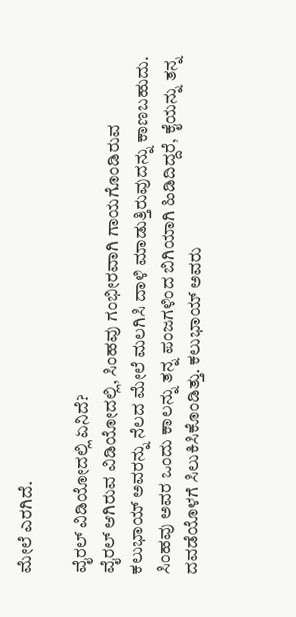ಮೇಲೆ ಎರಗಿದೆ.

ವೈರಲ್ ವಿಡಿಯೋದಲ್ಲಿ ಏನಿದೆ?
ವೈರಲ್ ಆಗಿರುವ ವಿಡಿಯೋದಲ್ಲಿ, ಸಿಂಹವು ಗಂಭೀರವಾಗಿ ಗಾಯಗೊಂಡಿರುವ ಕಲುಭಾಯ್ ಅವರನ್ನು ನೆಲದ ಮೇಲೆ ಮಲಗಿಸಿ ದಾಳಿ ಮಾಡುತ್ತಿರುವುದನ್ನು ಕಾಣಬಹುದು. ಸಿಂಹವು ಅವರ ಒಂದು ಕಾಲನ್ನು ತನ್ನ ಪಂಜಗಳಿಂದ ಬಿಗಿಯಾಗಿ ಹಿಡಿದಿದ್ದರೆ, ಕೈಯನ್ನು ತನ್ನ ದವಡೆಯೊಳಗೆ ಸಿಲುಕಿಸಿಕೊಂಡಿತ್ತು. ಕಲುಭಾಯ್ ಅವರು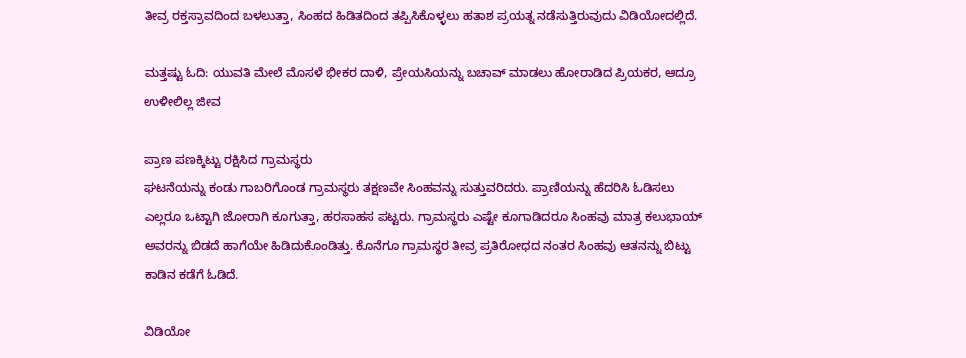ತೀವ್ರ ರಕ್ತಸ್ರಾವದಿಂದ ಬಳಲುತ್ತಾ, ಸಿಂಹದ ಹಿಡಿತದಿಂದ ತಪ್ಪಿಸಿಕೊಳ್ಳಲು ಹತಾಶ ಪ್ರಯತ್ನ ನಡೆಸುತ್ತಿರುವುದು ವಿಡಿಯೋದಲ್ಲಿದೆ.

ಮತ್ತಷ್ಟು ಓದಿ: ಯುವತಿ ಮೇಲೆ ಮೊಸಳೆ ಭೀಕರ ದಾಳಿ, ಪ್ರೇಯಸಿಯನ್ನು ಬಚಾವ್ ಮಾಡಲು ಹೋರಾಡಿದ ಪ್ರಿಯಕರ, ಆದ್ರೂ ಉಳೀಲಿಲ್ಲ ಜೀವ

ಪ್ರಾಣ ಪಣಕ್ಕಿಟ್ಟು ರಕ್ಷಿಸಿದ ಗ್ರಾಮಸ್ಥರು
ಘಟನೆಯನ್ನು ಕಂಡು ಗಾಬರಿಗೊಂಡ ಗ್ರಾಮಸ್ಥರು ತಕ್ಷಣವೇ ಸಿಂಹವನ್ನು ಸುತ್ತುವರಿದರು. ಪ್ರಾಣಿಯನ್ನು ಹೆದರಿಸಿ ಓಡಿಸಲು ಎಲ್ಲರೂ ಒಟ್ಟಾಗಿ ಜೋರಾಗಿ ಕೂಗುತ್ತಾ, ಹರಸಾಹಸ ಪಟ್ಟರು. ಗ್ರಾಮಸ್ಥರು ಎಷ್ಟೇ ಕೂಗಾಡಿದರೂ ಸಿಂಹವು ಮಾತ್ರ ಕಲುಭಾಯ್ ಅವರನ್ನು ಬಿಡದೆ ಹಾಗೆಯೇ ಹಿಡಿದುಕೊಂಡಿತ್ತು. ಕೊನೆಗೂ ಗ್ರಾಮಸ್ಥರ ತೀವ್ರ ಪ್ರತಿರೋಧದ ನಂತರ ಸಿಂಹವು ಆತನನ್ನು ಬಿಟ್ಟು ಕಾಡಿನ ಕಡೆಗೆ ಓಡಿದೆ.

ವಿಡಿಯೋ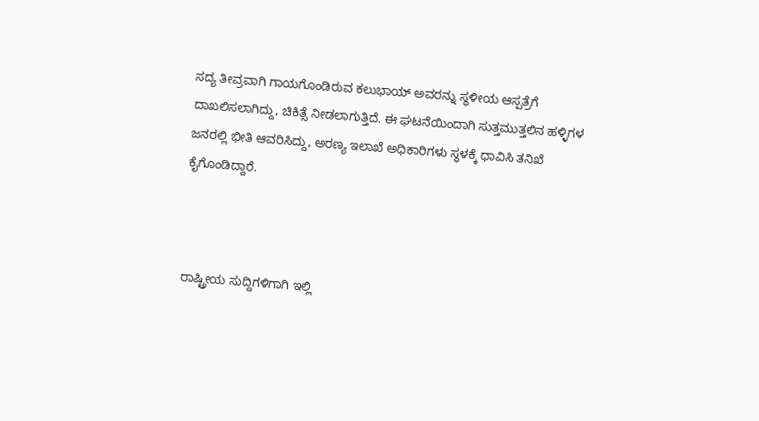ಸದ್ಯ ತೀವ್ರವಾಗಿ ಗಾಯಗೊಂಡಿರುವ ಕಲುಭಾಯ್ ಅವರನ್ನು ಸ್ಥಳೀಯ ಆಸ್ಪತ್ರೆಗೆ ದಾಖಲಿಸಲಾಗಿದ್ದು, ಚಿಕಿತ್ಸೆ ನೀಡಲಾಗುತ್ತಿದೆ. ಈ ಘಟನೆಯಿಂದಾಗಿ ಸುತ್ತಮುತ್ತಲಿನ ಹಳ್ಳಿಗಳ ಜನರಲ್ಲಿ ಭೀತಿ ಆವರಿಸಿದ್ದು, ಅರಣ್ಯ ಇಲಾಖೆ ಅಧಿಕಾರಿಗಳು ಸ್ಥಳಕ್ಕೆ ಧಾವಿಸಿ ತನಿಖೆ ಕೈಗೊಂಡಿದ್ದಾರೆ.



ರಾಷ್ಟ್ರೀಯ ಸುದ್ದಿಗಳಿಗಾಗಿ ಇಲ್ಲಿ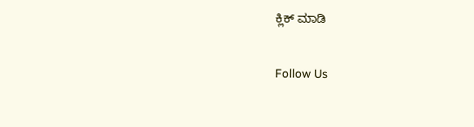ಕ್ಲಿಕ್ ಮಾಡಿ

Follow Us